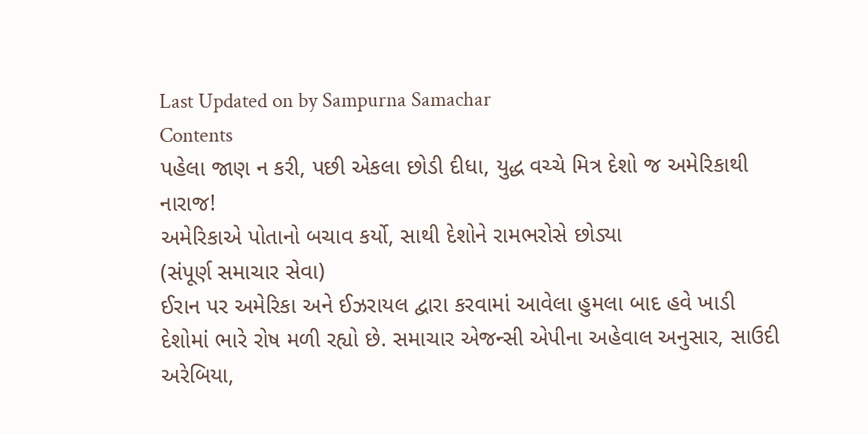Last Updated on by Sampurna Samachar
Contents
પહેલા જાણ ન કરી, પછી એકલા છોડી દીધા, યુદ્ધ વચ્ચે મિત્ર દેશો જ અમેરિકાથી નારાજ!
અમેરિકાએ પોતાનો બચાવ કર્યો, સાથી દેશોને રામભરોસે છોડ્યા
(સંપૂર્ણ સમાચાર સેવા)
ઈરાન પર અમેરિકા અને ઈઝરાયલ દ્વારા કરવામાં આવેલા હુમલા બાદ હવે ખાડી દેશોમાં ભારે રોષ મળી રહ્યો છે. સમાચાર એજન્સી એપીના અહેવાલ અનુસાર, સાઉદી અરેબિયા,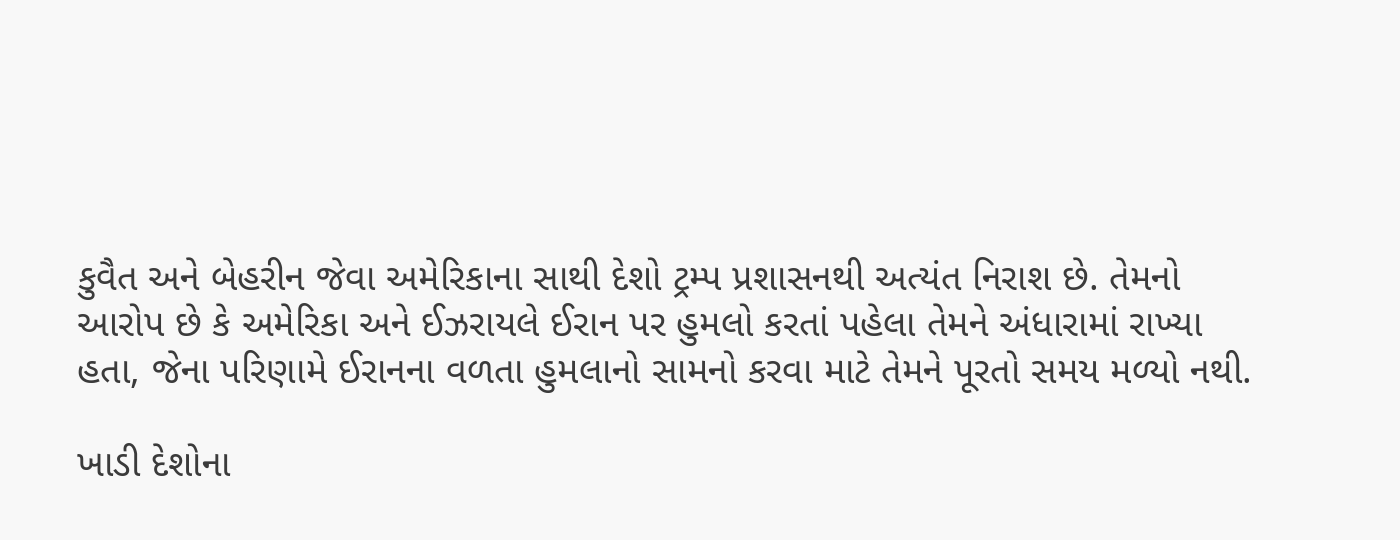કુવૈત અને બેહરીન જેવા અમેરિકાના સાથી દેશો ટ્રમ્પ પ્રશાસનથી અત્યંત નિરાશ છે. તેમનો આરોપ છે કે અમેરિકા અને ઈઝરાયલે ઈરાન પર હુમલો કરતાં પહેલા તેમને અંધારામાં રાખ્યા હતા, જેના પરિણામે ઈરાનના વળતા હુમલાનો સામનો કરવા માટે તેમને પૂરતો સમય મળ્યો નથી.

ખાડી દેશોના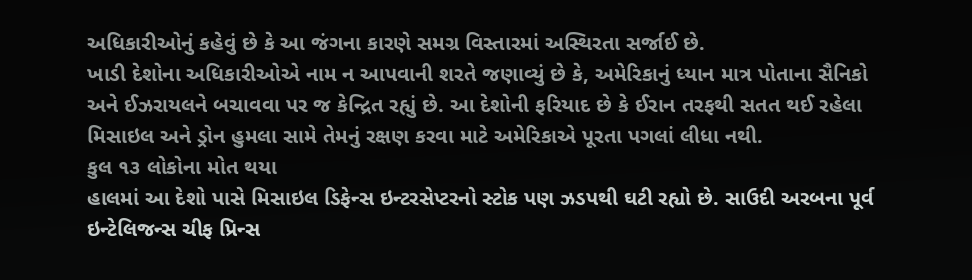અધિકારીઓનું કહેવું છે કે આ જંગના કારણે સમગ્ર વિસ્તારમાં અસ્થિરતા સર્જાઈ છે.
ખાડી દેશોના અધિકારીઓએ નામ ન આપવાની શરતે જણાવ્યું છે કે, અમેરિકાનું ધ્યાન માત્ર પોતાના સૈનિકો અને ઈઝરાયલને બચાવવા પર જ કેન્દ્રિત રહ્યું છે. આ દેશોની ફરિયાદ છે કે ઈરાન તરફથી સતત થઈ રહેલા મિસાઇલ અને ડ્રોન હુમલા સામે તેમનું રક્ષણ કરવા માટે અમેરિકાએ પૂરતા પગલાં લીધા નથી.
કુલ ૧૩ લોકોના મોત થયા
હાલમાં આ દેશો પાસે મિસાઇલ ડિફેન્સ ઇન્ટરસેપ્ટરનો સ્ટોક પણ ઝડપથી ઘટી રહ્યો છે. સાઉદી અરબના પૂર્વ ઇન્ટેલિજન્સ ચીફ પ્રિન્સ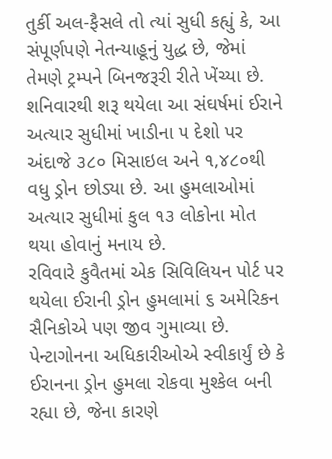તુર્કી અલ-ફૈસલે તો ત્યાં સુધી કહ્યું કે, આ સંપૂર્ણપણે નેતન્યાહૂનું યુદ્ધ છે, જેમાં તેમણે ટ્રમ્પને બિનજરૂરી રીતે ખેંચ્યા છે.
શનિવારથી શરૂ થયેલા આ સંઘર્ષમાં ઈરાને અત્યાર સુધીમાં ખાડીના ૫ દેશો પર અંદાજે ૩૮૦ મિસાઇલ અને ૧,૪૮૦થી વધુ ડ્રોન છોડ્યા છે. આ હુમલાઓમાં અત્યાર સુધીમાં કુલ ૧૩ લોકોના મોત થયા હોવાનું મનાય છે.
રવિવારે કુવૈતમાં એક સિવિલિયન પોર્ટ પર થયેલા ઈરાની ડ્રોન હુમલામાં ૬ અમેરિકન સૈનિકોએ પણ જીવ ગુમાવ્યા છે. પેન્ટાગોનના અધિકારીઓએ સ્વીકાર્યું છે કે ઈરાનના ડ્રોન હુમલા રોકવા મુશ્કેલ બની રહ્યા છે, જેના કારણે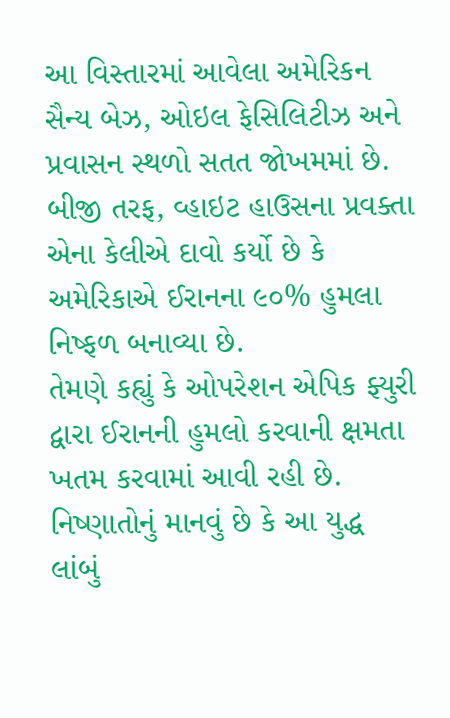આ વિસ્તારમાં આવેલા અમેરિકન સૈન્ય બેઝ, ઓઇલ ફેસિલિટીઝ અને પ્રવાસન સ્થળો સતત જોખમમાં છે.
બીજી તરફ, વ્હાઇટ હાઉસના પ્રવક્તા એના કેલીએ દાવો કર્યો છે કે અમેરિકાએ ઈરાનના ૯૦% હુમલા નિષ્ફળ બનાવ્યા છે.
તેમણે કહ્યું કે ઓપરેશન એપિક ફ્યુરી દ્વારા ઈરાનની હુમલો કરવાની ક્ષમતા ખતમ કરવામાં આવી રહી છે. નિષ્ણાતોનું માનવું છે કે આ યુદ્ધ લાંબું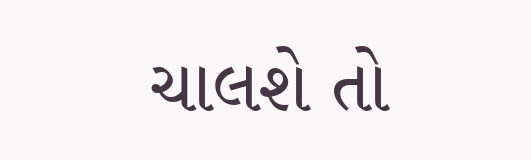ચાલશે તો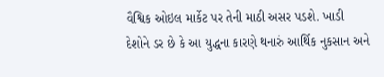વૈશ્વિક ઓઇલ માર્કેટ પર તેની માઠી અસર પડશે. ખાડી દેશોને ડર છે કે આ યુદ્ધના કારણે થનારું આર્થિક નુકસાન અને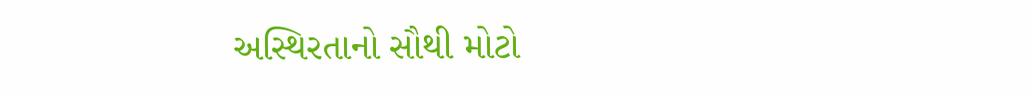અસ્થિરતાનો સૌથી મોટો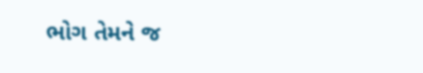ભોગ તેમને જ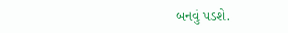બનવું પડશે.